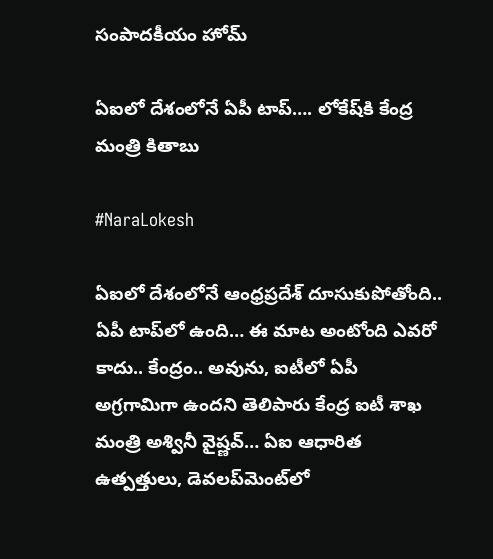సంపాదకీయం హోమ్

ఏఐలో దేశంలోనే ఏపీ టాప్‌…. లోకేష్‌కి కేంద్ర మంత్రి కితాబు

#NaraLokesh

ఏఐలో దేశంలోనే ఆంధ్రప్రదేశ్‌ దూసుకుపోతోంది.. ఏపీ టాప్‌లో ఉంది… ఈ మాట అంటోంది ఎవరో కాదు.. కేంద్రం.. అవును, ఐటీలో ఏపీ అగ్రగామిగా ఉందని తెలిపారు కేంద్ర ఐటీ శాఖ మంత్రి అశ్వినీ వైష్ణవ్‌… ఏఐ ఆధారిత ఉత్పత్తులు, డెవలప్‌మెంట్‌లో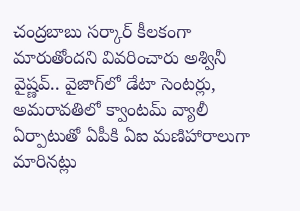చంద్రబాబు సర్కార్‌ కీలకంగా మారుతోందని వివరించారు అశ్వినీ వైష్ణవ్‌.. వైజాగ్‌లో డేటా సెంటర్లు, అమరావతిలో క్వాంటమ్‌ వ్యాలీ ఏర్పాటుతో ఏపీకి ఏఐ మణిహారాలుగా మారినట్లు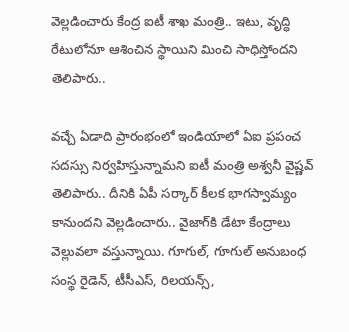వెల్లడించారు కేంద్ర ఐటీ శాఖ మంత్రి.. ఇటు, వృద్ధి రేటులోనూ ఆశించిన స్థాయిని మించి సాధిస్తోందని తెలిపారు..

వచ్చే ఏడాది ప్రారంభంలో ఇండియాలో ఏఐ ప్రపంచ సదస్సు నిర్వహిస్తున్నామని ఐటీ మంత్రి అశ్వనీ వైష్ణవ్‌ తెలిపారు.. దీనికి ఏపీ సర్కార్‌ కీలక భాగస్వామ్యం కానుందని వెల్లడించారు.. వైజాగ్‌కి డేటా కేంద్రాలు వెల్లువలా వస్తున్నాయి. గూగుల్‌, గూగుల్‌ అనుబంధ సంస్థ రైడెన్‌, టీసీఎస్‌, రిలయన్స్‌,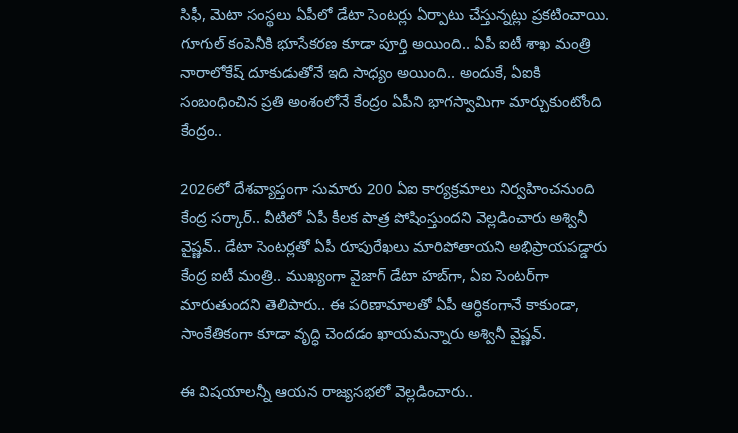సిఫీ, మెటా సంస్థలు ఏపీలో డేటా సెంటర్లు ఏర్పాటు చేస్తున్నట్లు ప్రకటించాయి. గూగుల్‌ కంపెనీకి భూసేకరణ కూడా పూర్తి అయింది.. ఏపీ ఐటీ శాఖ మంత్రి నారాలోకేష్‌ దూకుడుతోనే ఇది సాధ్యం అయింది.. అందుకే, ఏఐకి సంబంధించిన ప్రతి అంశంలోనే కేంద్రం ఏపీని భాగస్వామిగా మార్చుకుంటోంది కేంద్రం..

2026లో దేశవ్యాప్తంగా సుమారు 200 ఏఐ కార్యక్రమాలు నిర్వహించనుంది కేంద్ర సర్కార్‌.. వీటిలో ఏపీ కీలక పాత్ర పోషింస్తుందని వెల్లడించారు అశ్వినీ వైష్ణవ్‌.. డేటా సెంటర్లతో ఏపీ రూపురేఖలు మారిపోతాయని అభిప్రాయపడ్డారు కేంద్ర ఐటీ మంత్రి.. ముఖ్యంగా వైజాగ్‌ డేటా హబ్‌గా, ఏఐ సెంటర్‌గా మారుతుందని తెలిపారు.. ఈ పరిణామాలతో ఏపీ ఆర్ధికంగానే కాకుండా, సాంకేతికంగా కూడా వృద్ధి చెందడం ఖాయమన్నారు అశ్వినీ వైష్ణవ్‌.

ఈ విషయాలన్నీ ఆయన రాజ్యసభలో వెల్లడించారు..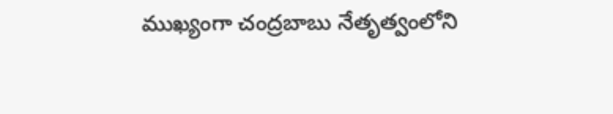ముఖ్యంగా చంద్రబాబు నేతృత్వంలోని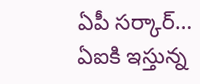ఏపీ సర్కార్‌… ఏఐకి ఇస్తున్న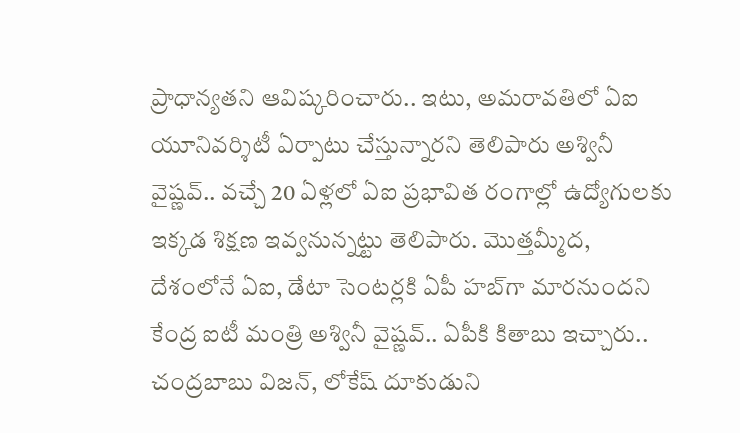ప్రాధాన్యతని ఆవిష్కరించారు.. ఇటు, అమరావతిలో ఏఐ యూనివర్శిటీ ఏర్పాటు చేస్తున్నారని తెలిపారు అశ్వినీ వైష్ణవ్‌.. వ‌చ్చే 20 ఏళ్ల‌లో ఏఐ ప్ర‌భావిత రంగాల్లో ఉద్యోగుల‌కు ఇక్క‌డ శిక్ష‌ణ ఇవ్వ‌నున్న‌ట్టు తెలిపారు. మొత్తమ్మీద, దేశంలోనే ఏఐ, డేటా సెంటర్లకి ఏపీ హబ్‌గా మారనుందని కేంద్ర ఐటీ మంత్రి అశ్వినీ వైష్ణవ్‌.. ఏపీకి కితాబు ఇచ్చారు.. చంద్రబాబు విజన్‌, లోకేష్‌ దూకుడుని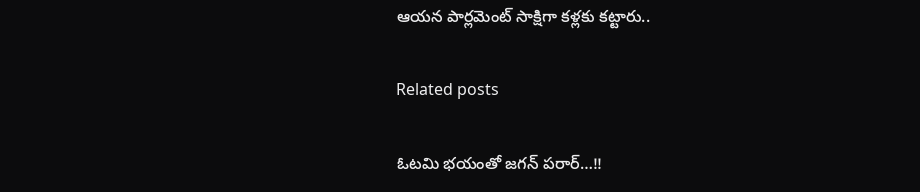ఆయన పార్లమెంట్‌ సాక్షిగా కళ్లకు కట్టారు..

Related posts

ఓటమి భయంతో జగన్‌ పరార్‌…!!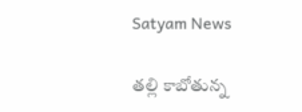Satyam News

తల్లి కాబోతున్న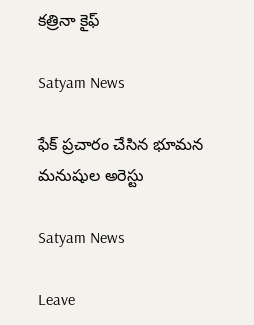కత్రినా కైఫ్

Satyam News

ఫేక్ ప్రచారం చేసిన భూమన మనుషుల అరెస్టు

Satyam News

Leave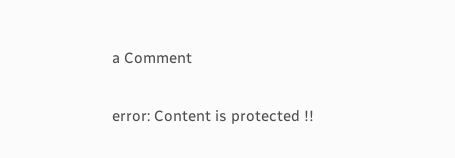a Comment

error: Content is protected !!